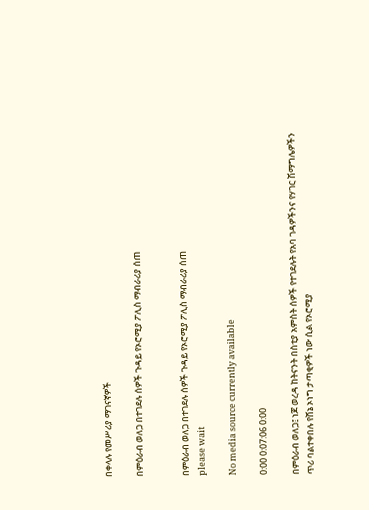በቀላሉ የመሥሪያ ማገናኛዎች

በምዕራብ ወለጋ በተገደሉ ሰዎች ጉዳይ የኦሮሚያ ፖሊስ ማብራሪያ ሰጠ


በምዕራብ ወለጋ በተገደሉ ሰዎች ጉዳይ የኦሮሚያ ፖሊስ ማብራሪያ ሰጠ
please wait

No media source currently available

0:00 0:07:06 0:00

በምዕራብ ወለጋ፤ ነጆ ወረዳ ከትናንት በስቲያ አምስት ሰዎች የተገደሉት የአባ ገዳዎችንና የሃገር ሽማግሌዎችን ጥሪ ባልተቀበሉ የሸኔ ኦነግ ታጣቂዎች ነው ሲል የኦሮሚያ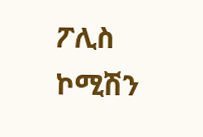ፖሊስ ኮሚሽን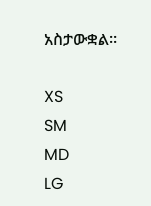አስታውቋል።

XS
SM
MD
LG